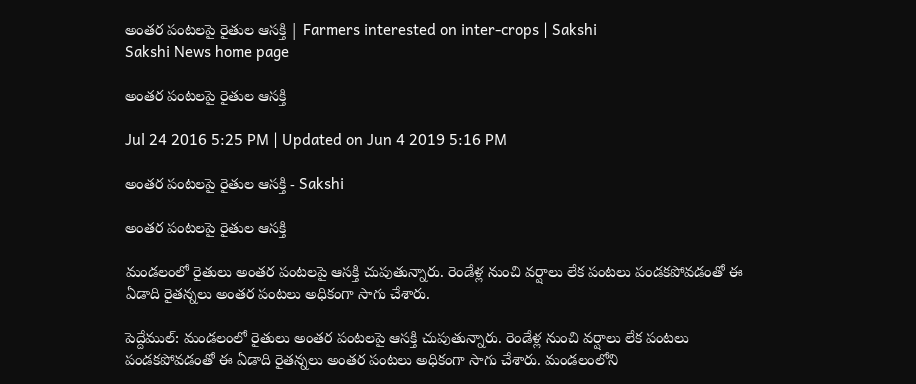అంతర పంటలపై రైతుల ఆసక్తి | Farmers interested on inter-crops | Sakshi
Sakshi News home page

అంతర పంటలపై రైతుల ఆసక్తి

Jul 24 2016 5:25 PM | Updated on Jun 4 2019 5:16 PM

అంతర పంటలపై రైతుల ఆసక్తి - Sakshi

అంతర పంటలపై రైతుల ఆసక్తి

మండలంలో రైతులు అంతర పంటలపై ఆసక్తి చుపుతున్నారు. రెండేళ్ల నుంచి వర్షాలు లేక పంటలు పండకపోవడంతో ఈ ఏడాది రైతన్నలు అంతర పంటలు అధికంగా సాగు చేశారు.

పెద్దేముల్‌: మండలంలో రైతులు అంతర పంటలపై ఆసక్తి చుపుతున్నారు. రెండేళ్ల నుంచి వర్షాలు లేక పంటలు పండకపోవడంతో ఈ ఏడాది రైతన్నలు అంతర పంటలు అధికంగా సాగు చేశారు. మండలంలోని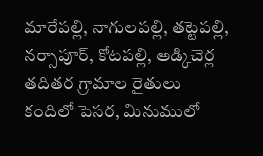మారేపల్లి, నాగులపల్లి, తట్టెపల్లి, నర్సాపూర్‌, కోటపల్లి, అడ్కిచెర్ల తదితర గ్రామాల రైతులు కందిలో పెసర, మినుములో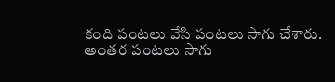కంది పంటలు వేసి పంటలు సాగు చేశారు. అంతర పంటలు సాగు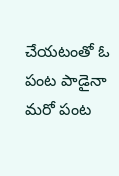చేయటంతో ఓ పంట పాడైనా మరో పంట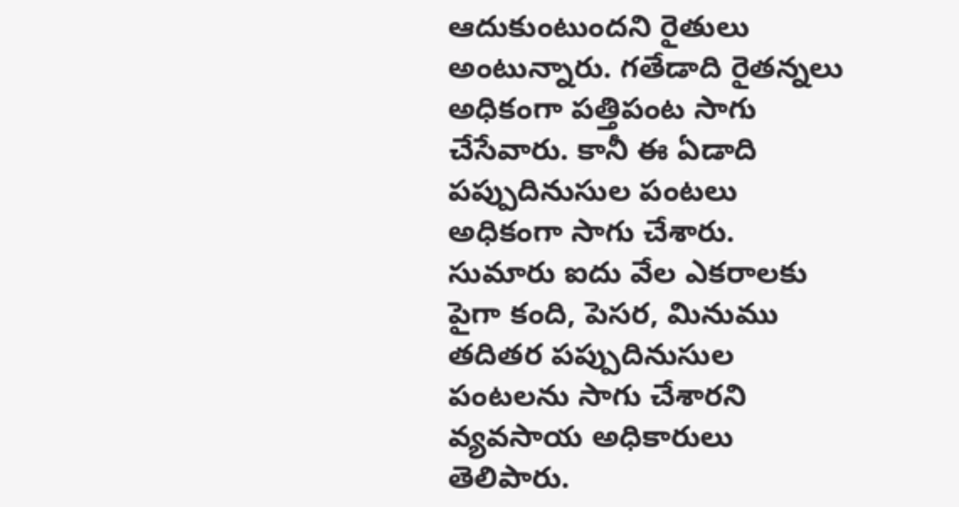ఆదుకుంటుందని రైతులు అంటున్నారు. గతేడాది రైతన్నలు అధికంగా పత్తిపంట సాగు చేసేవారు. కానీ ఈ ఏడాది పప్పుదినుసుల పంటలు అధికంగా సాగు చేశారు. సుమారు ఐదు వేల ఎకరాలకు పైగా కంది, పెసర, మినుము తదితర పప్పుదినుసుల పంటలను సాగు చేశారని వ్యవసాయ అధికారులు తెలిపారు.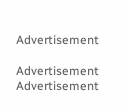Advertisement

Advertisement
Advertisement